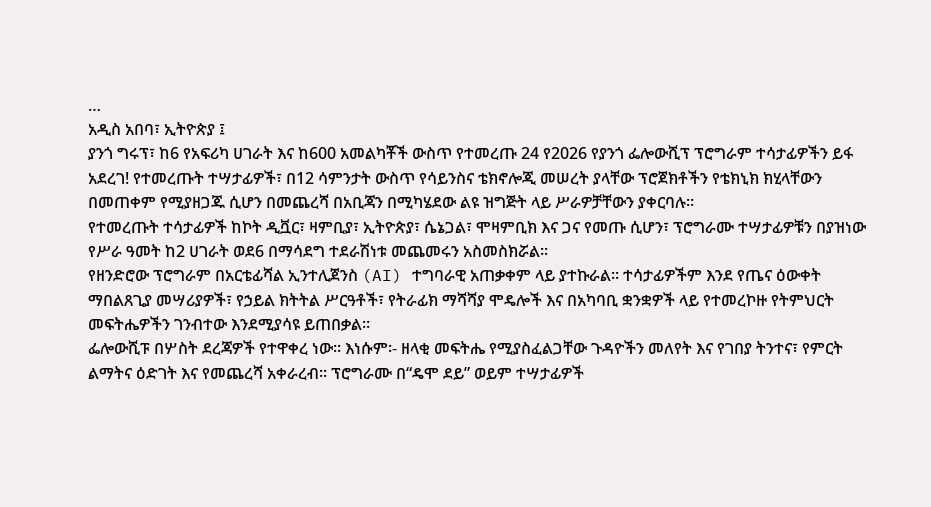…
አዲስ አበባ፣ ኢትዮጵያ ፤
ያንጎ ግሩፕ፣ ከ6 የአፍሪካ ሀገራት እና ከ600 አመልካቾች ውስጥ የተመረጡ 24 የ2026 የያንጎ ፌሎውሺፕ ፕሮግራም ተሳታፊዎችን ይፋ አደረገ! የተመረጡት ተሣታፊዎች፣ በ12 ሳምንታት ውስጥ የሳይንስና ቴክኖሎጂ መሠረት ያላቸው ፕሮጀክቶችን የቴክኒክ ክሂላቸውን በመጠቀም የሚያዘጋጁ ሲሆን በመጨረሻ በአቢጃን በሚካሄደው ልዩ ዝግጅት ላይ ሥራዎቻቸውን ያቀርባሉ።
የተመረጡት ተሳታፊዎች ከኮት ዲቯር፣ ዛምቢያ፣ ኢትዮጵያ፣ ሴኔጋል፣ ሞዛምቢክ እና ጋና የመጡ ሲሆን፣ ፕሮግራሙ ተሣታፊዎቹን በያዝነው የሥራ ዓመት ከ2 ሀገራት ወደ6 በማሳደግ ተደራሽነቱ መጨመሩን አስመስክሯል፡፡
የዘንድሮው ፕሮግራም በአርቴፊሻል ኢንተሊጀንስ (AI) ተግባራዊ አጠቃቀም ላይ ያተኩራል። ተሳታፊዎችም እንደ የጤና ዕውቀት ማበልጸጊያ መሣሪያዎች፣ የኃይል ክትትል ሥርዓቶች፣ የትራፊክ ማሻሻያ ሞዴሎች እና በአካባቢ ቋንቋዎች ላይ የተመረኮዙ የትምህርት መፍትሔዎችን ገንብተው እንደሚያሳዩ ይጠበቃል።
ፌሎውሺፑ በሦስት ደረጃዎች የተዋቀረ ነው፡፡ እነሱም፡- ዘላቂ መፍትሔ የሚያስፈልጋቸው ጉዳዮችን መለየት እና የገበያ ትንተና፣ የምርት ልማትና ዕድገት እና የመጨረሻ አቀራረብ። ፕሮግራሙ በ“ዴሞ ደይ” ወይም ተሣታፊዎች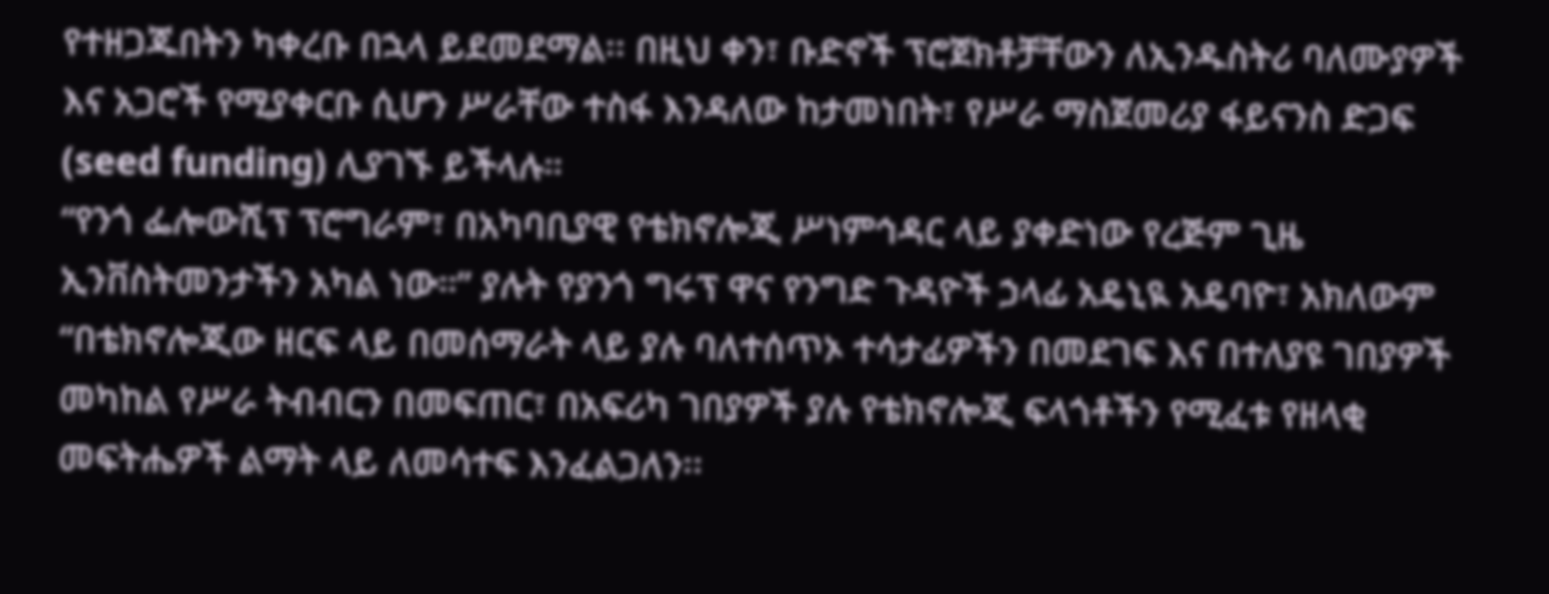የተዘጋጁበትን ካቀረቡ በኋላ ይደመደማል፡፡ በዚህ ቀን፣ ቡድኖች ፕሮጀክቶቻቸውን ለኢንዱስትሪ ባለሙያዎች እና አጋሮች የሚያቀርቡ ሲሆን ሥራቸው ተስፋ እንዳለው ከታመነበት፣ የሥራ ማስጀመሪያ ፋይናንስ ድጋፍ (seed funding) ሊያገኙ ይችላሉ።
“የንጎ ፌሎውሺፕ ፕሮግራም፣ በአካባቢያዊ የቴክኖሎጂ ሥነምኅዳር ላይ ያቀድነው የረጅም ጊዜ ኢንቨስትመንታችን አካል ነው።” ያሉት የያንጎ ግሩፕ ዋና የንግድ ጉዳዮች ኃላፊ አዴኒዪ አዴባዮ፣ አክለውም “በቴክኖሎጂው ዘርፍ ላይ በመሰማራት ላይ ያሉ ባለተሰጥኦ ተሳታፊዎችን በመደገፍ እና በተለያዩ ገበያዎች መካከል የሥራ ትብብርን በመፍጠር፣ በአፍሪካ ገበያዎች ያሉ የቴክኖሎጂ ፍላጎቶችን የሚፈቱ የዘላቂ መፍትሔዎች ልማት ላይ ለመሳተፍ እንፈልጋለን፡፡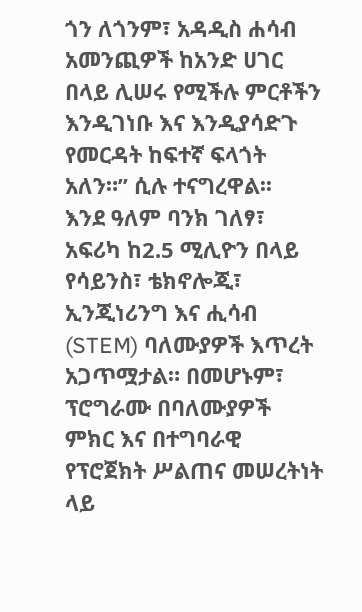ጎን ለጎንም፣ አዳዲስ ሐሳብ አመንጪዎች ከአንድ ሀገር በላይ ሊሠሩ የሚችሉ ምርቶችን እንዲገነቡ እና እንዲያሳድጉ የመርዳት ከፍተኛ ፍላጎት አለን።” ሲሉ ተናግረዋል፡፡
እንደ ዓለም ባንክ ገለፃ፣ አፍሪካ ከ2.5 ሚሊዮን በላይ የሳይንስ፣ ቴክኖሎጂ፣ ኢንጂነሪንግ እና ሒሳብ (STEM) ባለሙያዎች እጥረት አጋጥሟታል። በመሆኑም፣ ፕሮግራሙ በባለሙያዎች ምክር እና በተግባራዊ የፕሮጀክት ሥልጠና መሠረትነት ላይ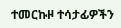ተመርኩዞ ተሳታፊዎችን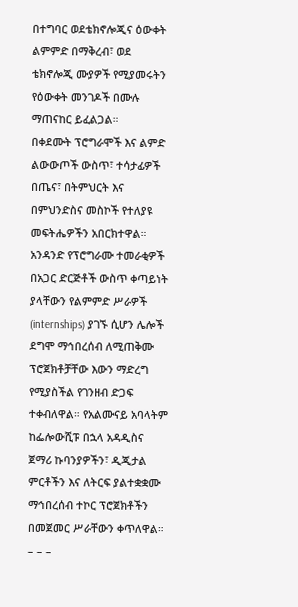በተግባር ወደቴክኖሎጂና ዕውቀት ልምምድ በማቅረብ፣ ወደ ቴክኖሎጂ ሙያዎች የሚያመሩትን የዕውቀት መንገዶች በሙሉ ማጠናከር ይፈልጋል።
በቀደሙት ፕሮግራሞች እና ልምድ ልውውጦች ውስጥ፣ ተሳታፊዎች በጤና፣ በትምህርት እና በምህንድስና መስኮች የተለያዩ መፍትሔዎችን አበርክተዋል። አንዳንድ የፕሮግራሙ ተመራቂዎች በአጋር ድርጅቶች ውስጥ ቀጣይነት ያላቸውን የልምምድ ሥራዎች (internships) ያገኙ ሲሆን ሌሎች ደግሞ ማኅበረሰብ ለሚጠቅሙ ፕሮጀክቶቻቸው እውን ማድረግ የሚያስችል የገንዘብ ድጋፍ ተቀብለዋል። የአልሙናይ አባላትም ከፌሎውሺፑ በኋላ አዳዲስና ጀማሪ ኩባንያዎችን፣ ዲጂታል ምርቶችን እና ለትርፍ ያልተቋቋሙ ማኅበረሰብ ተኮር ፕሮጀክቶችን በመጀመር ሥራቸውን ቀጥለዋል።
– – –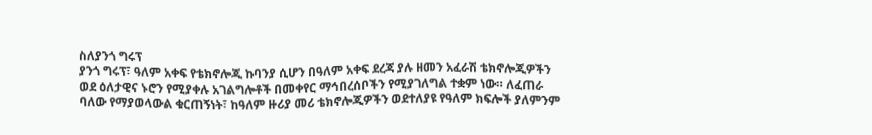ስለያንጎ ግሩፕ
ያንጎ ግሩፕ፣ ዓለም አቀፍ የቴክኖሎጂ ኩባንያ ሲሆን በዓለም አቀፍ ደረጃ ያሉ ዘመን አፈራሽ ቴክኖሎጂዎችን ወደ ዕለታዊና ኑሮን የሚያቀሉ አገልግሎቶች በመቀየር ማኅበረሰቦችን የሚያገለግል ተቋም ነው። ለፈጠራ ባለው የማያወላውል ቁርጠኝነት፣ ከዓለም ዙሪያ መሪ ቴክኖሎጂዎችን ወደተለያዩ የዓለም ክፍሎች ያለምንም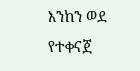እንከን ወደ የተቀናጀ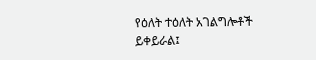የዕለት ተዕለት አገልግሎቶች ይቀይራል፤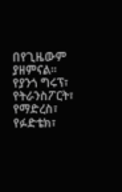በየጊዜውም ያዘምናል፡፡
የያንጎ ግሩፕ፣ የትራንስፖርት፣ የማድረስ፣ የፉድቴክ፣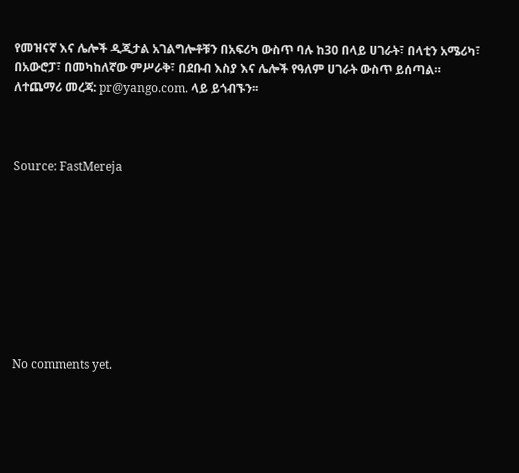የመዝናኛ እና ሌሎች ዲጂታል አገልግሎቶቹን በአፍሪካ ውስጥ ባሉ ከ30 በላይ ሀገራት፣ በላቲን አሜሪካ፣ በአውሮፓ፣ በመካከለኛው ምሥራቅ፣ በደቡብ እስያ እና ሌሎች የዓለም ሀገራት ውስጥ ይሰጣል።
ለተጨማሪ መረጃ: pr@yango.com. ላይ ይጎብኙን፡፡



Source: FastMereja









No comments yet.